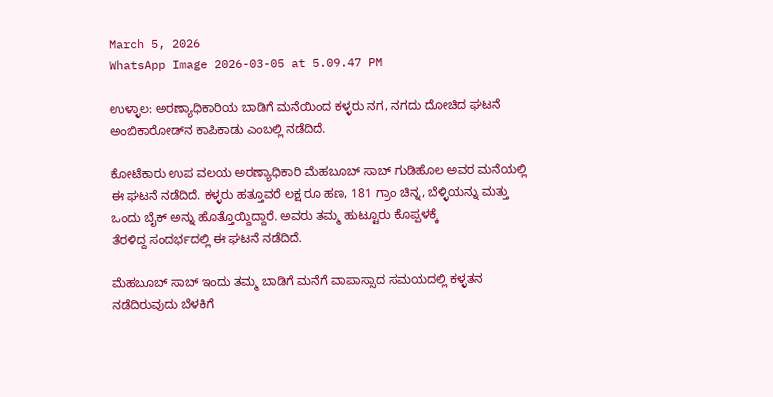March 5, 2026
WhatsApp Image 2026-03-05 at 5.09.47 PM

ಉಳ್ಳಾಲ: ಅರಣ್ಯಾಧಿಕಾರಿಯ ಬಾಡಿಗೆ ಮನೆಯಿಂದ ಕಳ್ಳರು ನಗ, ನಗದು ದೋಚಿದ ಘಟನೆ ಅಂಬಿಕಾರೋಡ್‌ನ ಕಾಪಿಕಾಡು ಎಂಬಲ್ಲಿ ನಡೆದಿದೆ.

ಕೋಟೆಕಾರು ಉಪ ವಲಯ ಅರಣ್ಯಾಧಿಕಾರಿ ಮೆಹಬೂಬ್ ಸಾಬ್ ಗುಡಿಹೊಲ ಅವರ ಮನೆಯಲ್ಲಿ ಈ ಘಟನೆ ನಡೆದಿದೆ. ಕಳ್ಳರು ಹತ್ತೂವರೆ ಲಕ್ಷ ರೂ ಹಣ, 181 ಗ್ರಾಂ ಚಿನ್ನ, ಬೆಳ್ಳಿಯನ್ನು ‌ಮತ್ತು ಒಂದು ಬೈಕ್ ಅನ್ನು ಹೊತ್ತೊಯ್ದಿದ್ದಾರೆ. ಅವರು ತಮ್ಮ ಹುಟ್ಟೂರು ಕೊಪ್ಪಳಕ್ಕೆ ತೆರಳಿದ್ದ ‌ಸಂದರ್ಭದಲ್ಲಿ ಈ ಘಟನೆ ನಡೆದಿದೆ.

ಮೆಹಬೂಬ್ ಸಾಬ್ ಇಂದು ತಮ್ಮ ಬಾಡಿಗೆ ಮನೆಗೆ ವಾಪಾಸ್ಸಾದ ಸಮಯದಲ್ಲಿ ಕಳ್ಳತನ ನಡೆದಿರುವುದು ಬೆಳಕಿಗೆ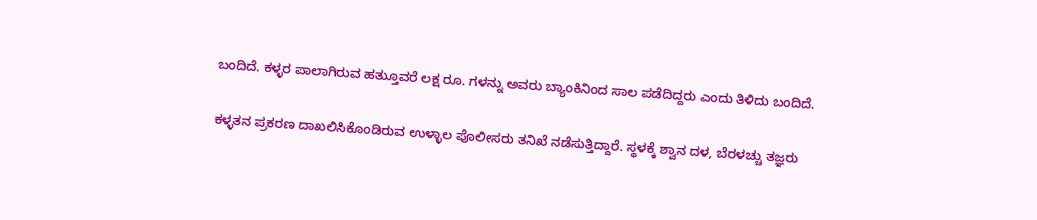ಬಂದಿದೆ. ಕಳ್ಳರ ಪಾಲಾಗಿರುವ ಹತ್ತುೂವರೆ ಲಕ್ಷ ರೂ. ಗಳನ್ನು ಅವರು ಬ್ಯಾಂಕಿನಿಂದ ಸಾಲ ಪಡೆದಿದ್ದರು ಎಂದು ತಿಳಿದು ಬಂದಿದೆ.

ಕಳ್ಳತನ ಪ್ರಕರಣ ದಾಖಲಿಸಿಕೊಂಡಿರುವ ಉಳ್ಳಾಲ ಪೊಲೀಸರು ತನಿಖೆ ನಡೆಸುತ್ತಿದ್ದಾರೆ. ಸ್ಥಳಕ್ಕೆ ಶ್ವಾನ ದಳ, ಬೆರಳಚ್ಚು ತಜ್ಞರು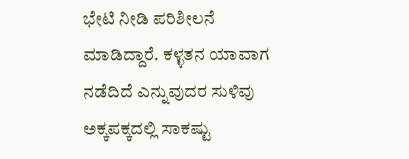ಭೇಟಿ ನೀಡಿ ಪರಿಶೀಲನೆ ಮಾಡಿದ್ದಾರೆ. ಕಳ್ಳತನ ಯಾವಾಗ ನಡೆದಿದೆ ಎನ್ನುವುದರ ಸುಳಿವು ಅಕ್ಕಪಕ್ಕದಲ್ಲಿ ಸಾಕಷ್ಟು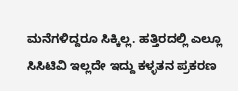ಮನೆಗಳಿದ್ದರೂ ಸಿಕ್ಕಿಲ್ಲ. ಹತ್ತಿರದಲ್ಲಿ ಎಲ್ಲೂ ಸಿಸಿಟಿವಿ ಇಲ್ಲದೇ ಇದ್ದು ಕಳ್ಳತನ ಪ್ರಕರಣ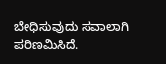ಬೇಧಿಸುವುದು ಸವಾಲಾಗಿ ಪರಿಣಮಿಸಿದೆ.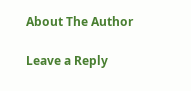About The Author

Leave a Reply